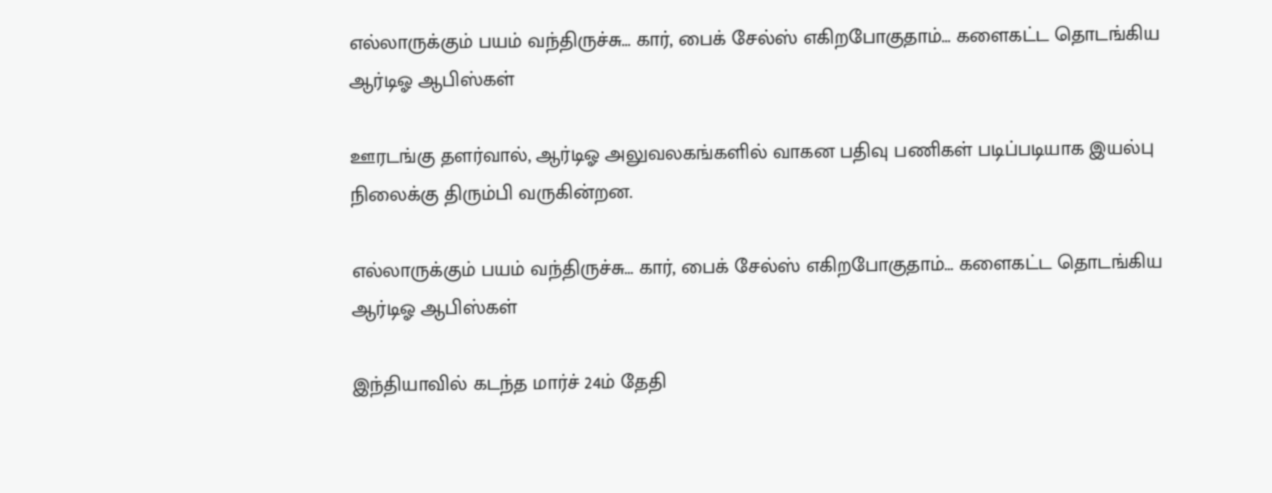எல்லாருக்கும் பயம் வந்திருச்சு... கார், பைக் சேல்ஸ் எகிறபோகுதாம்... களைகட்ட தொடங்கிய ஆர்டிஓ ஆபிஸ்கள்

ஊரடங்கு தளர்வால், ஆர்டிஓ அலுவலகங்களில் வாகன பதிவு பணிகள் படிப்படியாக இயல்பு நிலைக்கு திரும்பி வருகின்றன.

எல்லாருக்கும் பயம் வந்திருச்சு... கார், பைக் சேல்ஸ் எகிறபோகுதாம்... களைகட்ட தொடங்கிய ஆர்டிஓ ஆபிஸ்கள்

இந்தியாவில் கடந்த மார்ச் 24ம் தேதி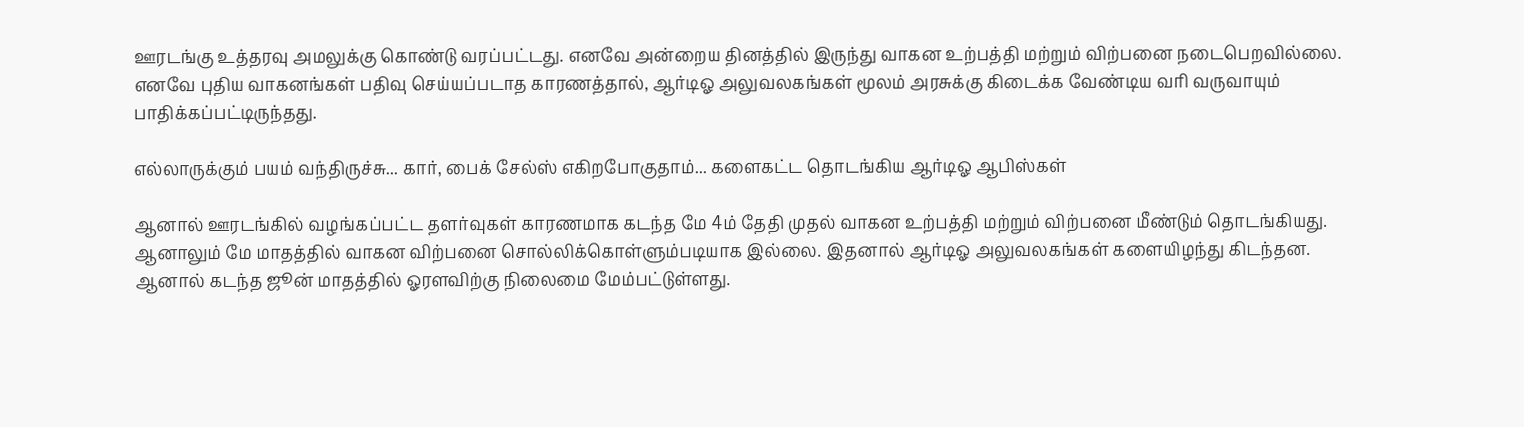ஊரடங்கு உத்தரவு அமலுக்கு கொண்டு வரப்பட்டது. எனவே அன்றைய தினத்தில் இருந்து வாகன உற்பத்தி மற்றும் விற்பனை நடைபெறவில்லை. எனவே புதிய வாகனங்கள் பதிவு செய்யப்படாத காரணத்தால், ஆர்டிஓ அலுவலகங்கள் மூலம் அரசுக்கு கிடைக்க வேண்டிய வரி வருவாயும் பாதிக்கப்பட்டிருந்தது.

எல்லாருக்கும் பயம் வந்திருச்சு... கார், பைக் சேல்ஸ் எகிறபோகுதாம்... களைகட்ட தொடங்கிய ஆர்டிஓ ஆபிஸ்கள்

ஆனால் ஊரடங்கில் வழங்கப்பட்ட தளர்வுகள் காரணமாக கடந்த மே 4ம் தேதி முதல் வாகன உற்பத்தி மற்றும் விற்பனை மீண்டும் தொடங்கியது. ஆனாலும் மே மாதத்தில் வாகன விற்பனை சொல்லிக்கொள்ளும்படியாக இல்லை. இதனால் ஆர்டிஓ அலுவலகங்கள் களையிழந்து கிடந்தன. ஆனால் கடந்த ஜூன் மாதத்தில் ஓரளவிற்கு நிலைமை மேம்பட்டுள்ளது.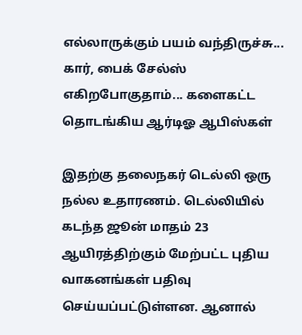எல்லாருக்கும் பயம் வந்திருச்சு... கார், பைக் சேல்ஸ் எகிறபோகுதாம்... களைகட்ட தொடங்கிய ஆர்டிஓ ஆபிஸ்கள்

இதற்கு தலைநகர் டெல்லி ஒரு நல்ல உதாரணம். டெல்லியில் கடந்த ஜூன் மாதம் 23 ஆயிரத்திற்கும் மேற்பட்ட புதிய வாகனங்கள் பதிவு செய்யப்பட்டுள்ளன. ஆனால்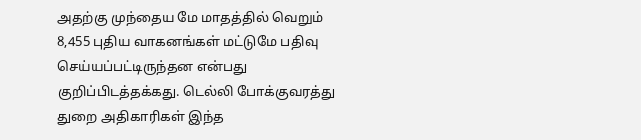அதற்கு முந்தைய மே மாதத்தில் வெறும் 8,455 புதிய வாகனங்கள் மட்டுமே பதிவு செய்யப்பட்டிருந்தன என்பது குறிப்பிடத்தக்கது. டெல்லி போக்குவரத்து துறை அதிகாரிகள் இந்த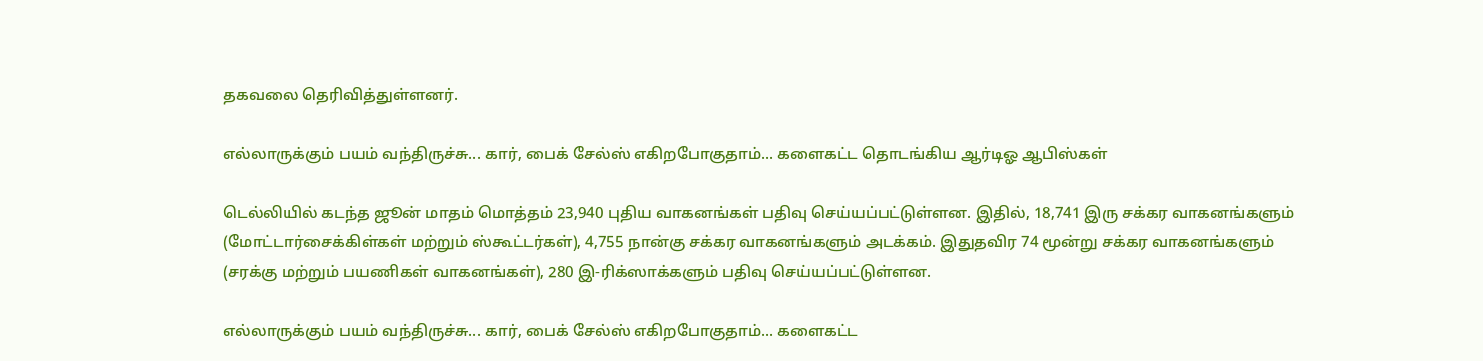தகவலை தெரிவித்துள்ளனர்.

எல்லாருக்கும் பயம் வந்திருச்சு... கார், பைக் சேல்ஸ் எகிறபோகுதாம்... களைகட்ட தொடங்கிய ஆர்டிஓ ஆபிஸ்கள்

டெல்லியில் கடந்த ஜூன் மாதம் மொத்தம் 23,940 புதிய வாகனங்கள் பதிவு செய்யப்பட்டுள்ளன. இதில், 18,741 இரு சக்கர வாகனங்களும் (மோட்டார்சைக்கிள்கள் மற்றும் ஸ்கூட்டர்கள்), 4,755 நான்கு சக்கர வாகனங்களும் அடக்கம். இதுதவிர 74 மூன்று சக்கர வாகனங்களும் (சரக்கு மற்றும் பயணிகள் வாகனங்கள்), 280 இ-ரிக்ஸாக்களும் பதிவு செய்யப்பட்டுள்ளன.

எல்லாருக்கும் பயம் வந்திருச்சு... கார், பைக் சேல்ஸ் எகிறபோகுதாம்... களைகட்ட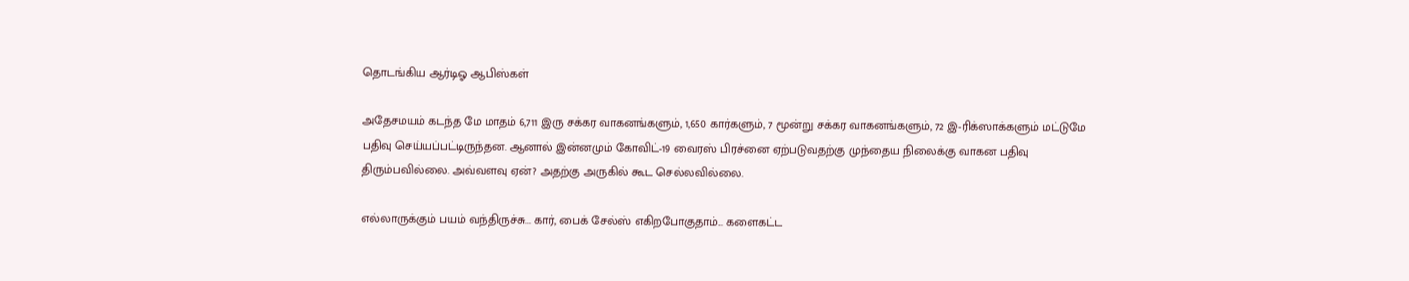தொடங்கிய ஆர்டிஓ ஆபிஸ்கள்

அதேசமயம் கடந்த மே மாதம் 6,711 இரு சக்கர வாகனங்களும், 1,650 கார்களும், 7 மூன்று சக்கர வாகனங்களும், 72 இ-ரிக்ஸாக்களும் மட்டுமே பதிவு செய்யப்பட்டிருந்தன. ஆனால் இன்னமும் கோவிட்-19 வைரஸ் பிரச்னை ஏற்படுவதற்கு முந்தைய நிலைக்கு வாகன பதிவு திரும்பவில்லை. அவ்வளவு ஏன்? அதற்கு அருகில் கூட செல்லவில்லை.

எல்லாருக்கும் பயம் வந்திருச்சு... கார், பைக் சேல்ஸ் எகிறபோகுதாம்... களைகட்ட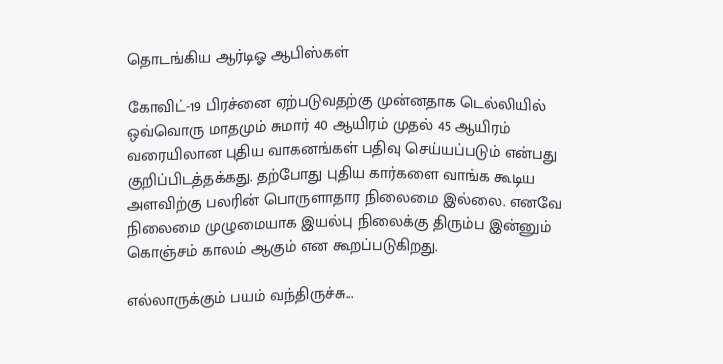தொடங்கிய ஆர்டிஓ ஆபிஸ்கள்

கோவிட்-19 பிரச்னை ஏற்படுவதற்கு முன்னதாக டெல்லியில் ஒவ்வொரு மாதமும் சுமார் 40 ஆயிரம் முதல் 45 ஆயிரம் வரையிலான புதிய வாகனங்கள் பதிவு செய்யப்படும் என்பது குறிப்பிடத்தக்கது. தற்போது புதிய கார்களை வாங்க கூடிய அளவிற்கு பலரின் பொருளாதார நிலைமை இல்லை. எனவே நிலைமை முழுமையாக இயல்பு நிலைக்கு திரும்ப இன்னும் கொஞ்சம் காலம் ஆகும் என கூறப்படுகிறது.

எல்லாருக்கும் பயம் வந்திருச்சு...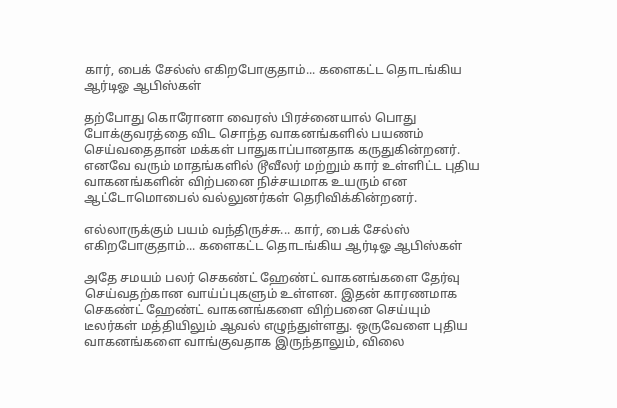கார், பைக் சேல்ஸ் எகிறபோகுதாம்... களைகட்ட தொடங்கிய ஆர்டிஓ ஆபிஸ்கள்

தற்போது கொரோனா வைரஸ் பிரச்னையால் பொது போக்குவரத்தை விட சொந்த வாகனங்களில் பயணம் செய்வதைதான் மக்கள் பாதுகாப்பானதாக கருதுகின்றனர். எனவே வரும் மாதங்களில் டூவீலர் மற்றும் கார் உள்ளிட்ட புதிய வாகனங்களின் விற்பனை நிச்சயமாக உயரும் என ஆட்டோமொபைல் வல்லுனர்கள் தெரிவிக்கின்றனர்.

எல்லாருக்கும் பயம் வந்திருச்சு... கார், பைக் சேல்ஸ் எகிறபோகுதாம்... களைகட்ட தொடங்கிய ஆர்டிஓ ஆபிஸ்கள்

அதே சமயம் பலர் செகண்ட் ஹேண்ட் வாகனங்களை தேர்வு செய்வதற்கான வாய்ப்புகளும் உள்ளன. இதன் காரணமாக செகண்ட் ஹேண்ட் வாகனங்களை விற்பனை செய்யும் டீலர்கள் மத்தியிலும் ஆவல் எழுந்துள்ளது. ஒருவேளை புதிய வாகனங்களை வாங்குவதாக இருந்தாலும், விலை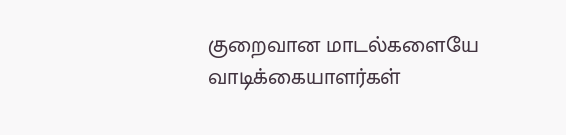குறைவான மாடல்களையே வாடிக்கையாளர்கள்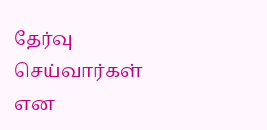தேர்வு செய்வார்கள் என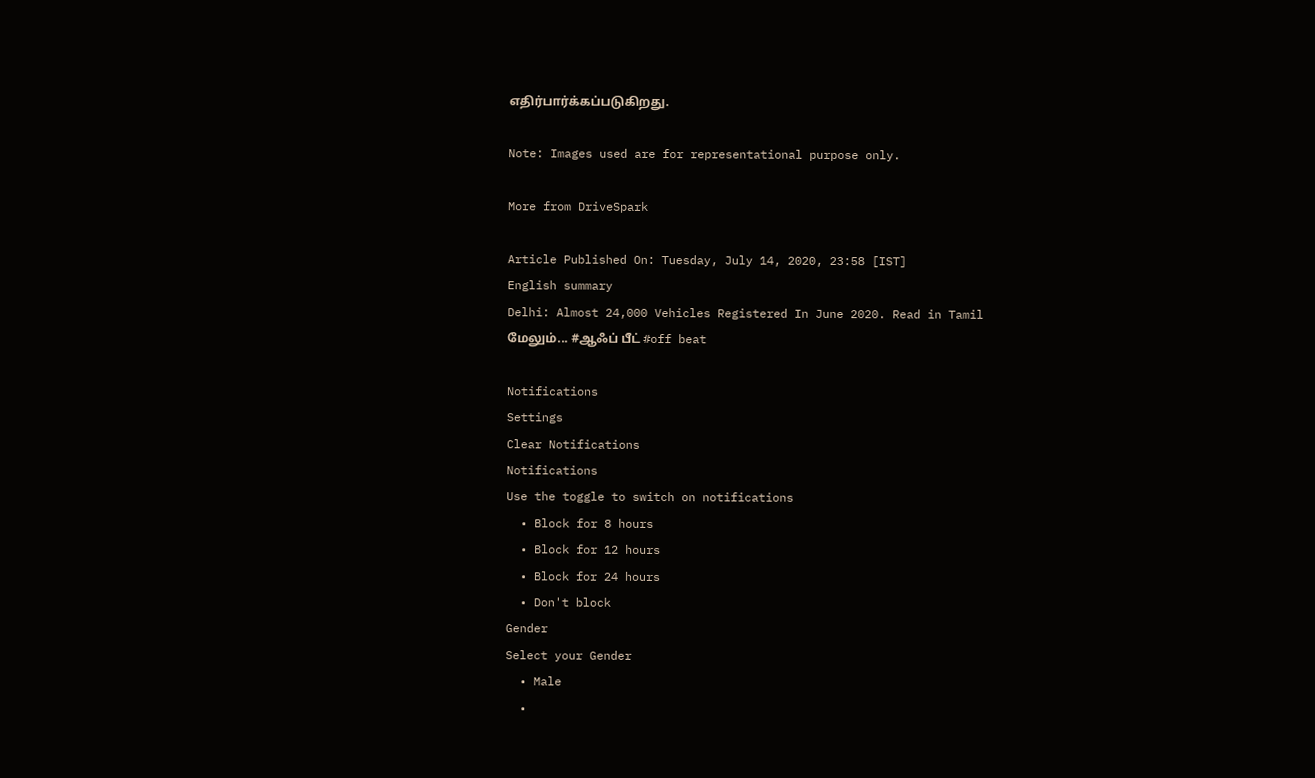எதிர்பார்க்கப்படுகிறது.

Note: Images used are for representational purpose only.

More from DriveSpark

Article Published On: Tuesday, July 14, 2020, 23:58 [IST]
English summary
Delhi: Almost 24,000 Vehicles Registered In June 2020. Read in Tamil
மேலும்... #ஆஃப் பீட் #off beat

Notifications
Settings
Clear Notifications
Notifications
Use the toggle to switch on notifications
  • Block for 8 hours
  • Block for 12 hours
  • Block for 24 hours
  • Don't block
Gender
Select your Gender
  • Male
  •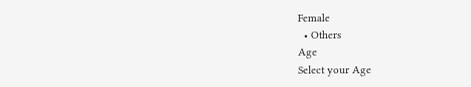Female
  • Others
Age
Select your Age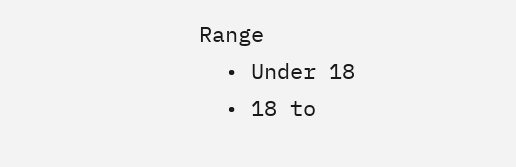Range
  • Under 18
  • 18 to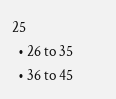25
  • 26 to 35
  • 36 to 45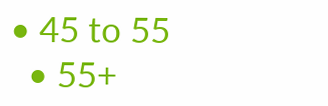• 45 to 55
  • 55+